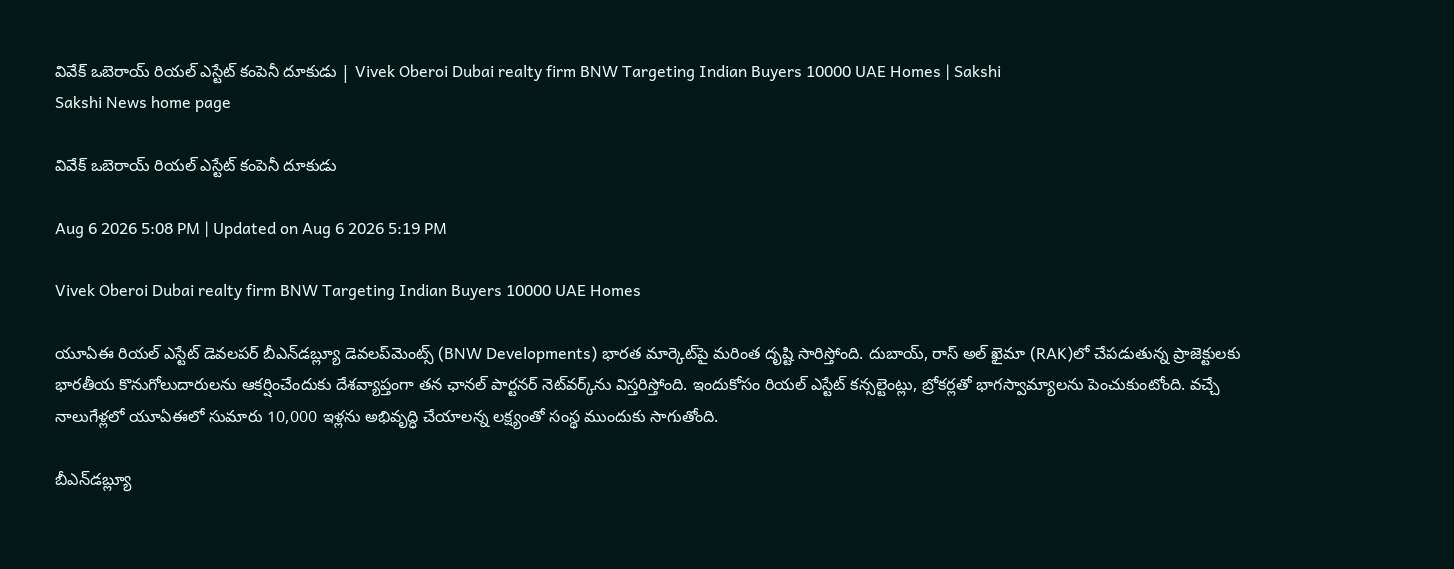వివేక్‌ ఒబెరాయ్ రియల్ ఎస్టేట్ కంపెనీ దూకుడు | Vivek Oberoi Dubai realty firm BNW Targeting Indian Buyers 10000 UAE Homes | Sakshi
Sakshi News home page

వివేక్‌ ఒబెరాయ్ రియల్ ఎస్టేట్ కంపెనీ దూకుడు

Aug 6 2026 5:08 PM | Updated on Aug 6 2026 5:19 PM

Vivek Oberoi Dubai realty firm BNW Targeting Indian Buyers 10000 UAE Homes

యూఏఈ రియల్ ఎస్టేట్ డెవలపర్ బీఎన్‌డబ్ల్యూ డెవలప్‌మెంట్స్‌ (BNW Developments) భారత మార్కెట్‌పై మరింత దృష్టి సారిస్తోంది. దుబాయ్, రాస్ అల్ ఖైమా (RAK)లో చేపడుతున్న ప్రాజెక్టులకు భారతీయ కొనుగోలుదారులను ఆకర్షించేందుకు దేశవ్యాప్తంగా తన ఛానల్ పార్టనర్ నెట్‌వర్క్‌ను విస్తరిస్తోంది. ఇందుకోసం రియల్ ఎస్టేట్ కన్సల్టెంట్లు, బ్రోకర్లతో భాగస్వామ్యాలను పెంచుకుంటోంది. వచ్చే నాలుగేళ్లలో యూఏఈలో సుమారు 10,000 ఇళ్లను అభివృద్ధి చేయాలన్న లక్ష్యంతో సంస్థ ముందుకు సాగుతోంది.

బీఎన్‌డబ్ల్యూ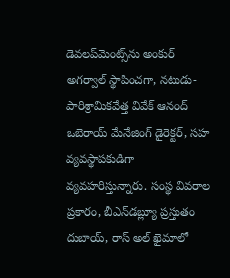డెవలప్‌మెంట్స్‌‌ను అంకుర్ అగర్వాల్ స్థాపించగా, నటుడు-పారిశ్రామికవేత్త వివేక్ ఆనంద్ ఒబెరాయ్ మేనేజింగ్ డైరెక్టర్, సహ వ్యవస్థాపకుడిగా వ్యవహరిస్తున్నారు. సంస్థ వివరాల ప్రకారం, బీఎన్‌డబ్ల్యూ ప్రస్తుతం దుబాయ్, రాస్ అల్ ఖైమాలో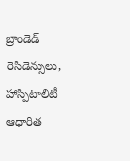బ్రాండెడ్ రెసిడెన్సులు, హాస్పిటాలిటీ ఆధారిత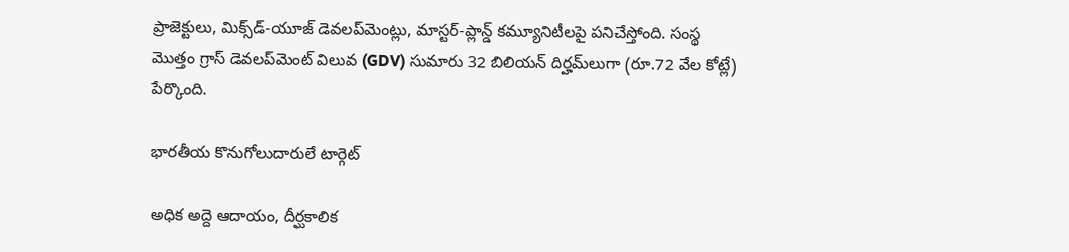ప్రాజెక్టులు, మిక్స్‌డ్-యూజ్ డెవలప్‌మెంట్లు, మాస్టర్-ప్లాన్డ్ కమ్యూనిటీలపై పనిచేస్తోంది. సంస్థ మొత్తం గ్రాస్ డెవలప్‌మెంట్ విలువ (GDV) సుమారు 32 బిలియన్‌ దిర్హమ్‌లుగా (రూ.72 వేల కోట్లే) పేర్కొంది.

భారతీయ కొనుగోలుదారులే టార్గెట్

అధిక అద్దె ఆదాయం, దీర్ఘకాలిక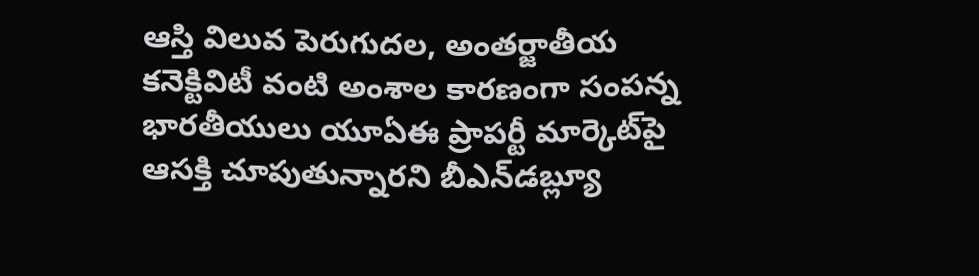ఆస్తి విలువ పెరుగుదల, అంతర్జాతీయ కనెక్టివిటీ వంటి అంశాల కారణంగా సంపన్న భారతీయులు యూఏఈ ప్రాపర్టీ మార్కెట్‌పై ఆసక్తి చూపుతున్నారని బీఎన్‌డబ్ల్యూ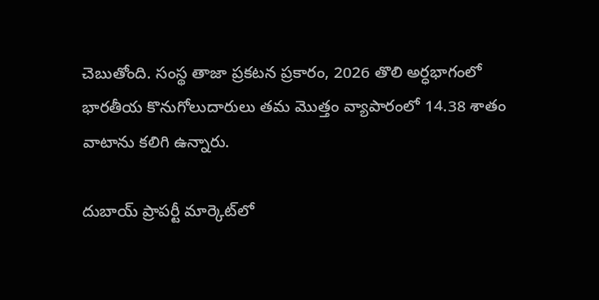చెబుతోంది. సంస్థ తాజా ప్రకటన ప్రకారం, 2026 తొలి అర్ధభాగంలో భారతీయ కొనుగోలుదారులు తమ మొత్తం వ్యాపారంలో 14.38 శాతం వాటాను కలిగి ఉన్నారు.

దుబాయ్ ప్రాపర్టీ మార్కెట్‌లో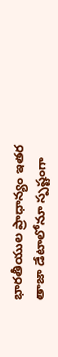భారతీయుల ప్రాధాన్యం ఇతర తాజా డేటాలోనూ స్పష్టంగా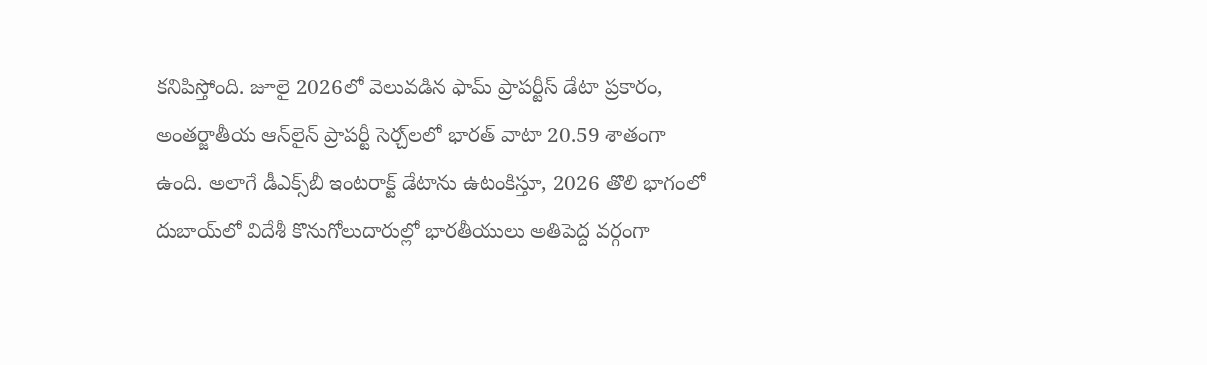కనిపిస్తోంది. జూలై 2026లో వెలువడిన ఫామ్ ప్రాపర్టీస్ డేటా ప్రకారం, అంతర్జాతీయ ఆన్‌లైన్ ప్రాపర్టీ సెర్చ్‌లలో భారత్ వాటా 20.59 శాతంగా ఉంది. అలాగే డీఎక్స్‌బీ ఇంటరాక్ట్‌ డేటాను ఉటంకిస్తూ, 2026 తొలి భాగంలో దుబాయ్‌లో విదేశీ కొనుగోలుదారుల్లో భారతీయులు అతిపెద్ద వర్గంగా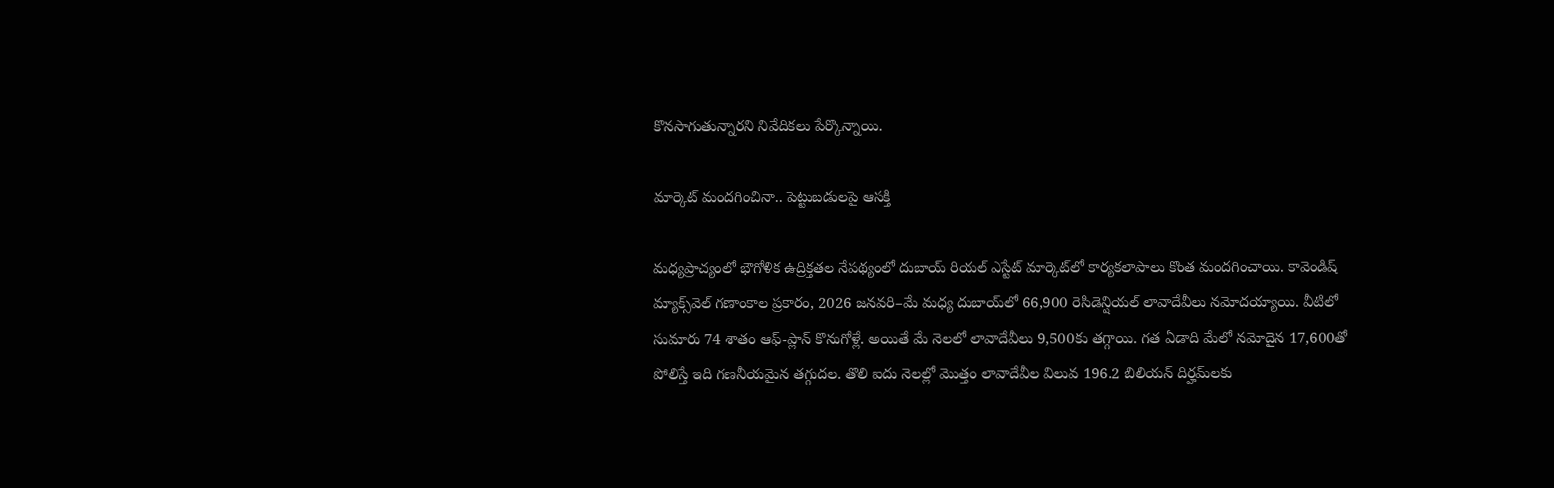కొనసాగుతున్నారని నివేదికలు పేర్కొన్నాయి.

మార్కెట్ మందగించినా.. పెట్టుబడులపై ఆసక్తి

మధ్యప్రాచ్యంలో భౌగోళిక ఉద్రిక్తతల నేపథ్యంలో దుబాయ్ రియల్ ఎస్టేట్ మార్కెట్‌లో కార్యకలాపాలు కొంత మందగించాయి. కావెండిష్‌ మ్యాక్స్‌వెల్‌ గణాంకాల ప్రకారం, 2026 జనవరి–మే మధ్య దుబాయ్‌లో 66,900 రెసిడెన్షియల్ లావాదేవీలు నమోదయ్యాయి. వీటిలో సుమారు 74 శాతం ఆఫ్-ప్లాన్ కొనుగోళ్లే. అయితే మే నెలలో లావాదేవీలు 9,500కు తగ్గాయి. గత ఏడాది మేలో నమోదైన 17,600తో పోలిస్తే ఇది గణనీయమైన తగ్గుదల. తొలి ఐదు నెలల్లో మొత్తం లావాదేవీల విలువ 196.2 బిలియన్‌ దిర్హమ్‌లకు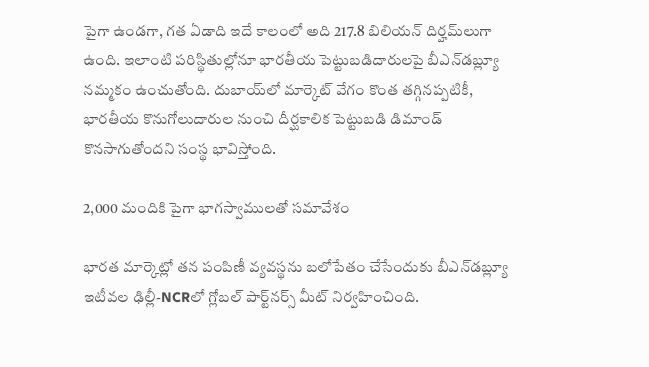పైగా ఉండగా, గత ఏడాది ఇదే కాలంలో అది 217.8 బిలియన్‌ దిర్హమ్‌లుగా ఉంది. ఇలాంటి పరిస్థితుల్లోనూ భారతీయ పెట్టుబడిదారులపై బీఎన్‌డబ్ల్యూ నమ్మకం ఉంచుతోంది. దుబాయ్‌లో మార్కెట్ వేగం కొంత తగ్గినప్పటికీ, భారతీయ కొనుగోలుదారుల నుంచి దీర్ఘకాలిక పెట్టుబడి డిమాండ్ కొనసాగుతోందని సంస్థ భావిస్తోంది.

2,000 మందికి పైగా భాగస్వాములతో సమావేశం

భారత మార్కెట్లో తన పంపిణీ వ్యవస్థను బలోపేతం చేసేందుకు బీఎన్‌డబ్ల్యూ ఇటీవల ఢిల్లీ-NCRలో గ్లోబల్ పార్ట్‌నర్స్ మీట్ నిర్వహించింది.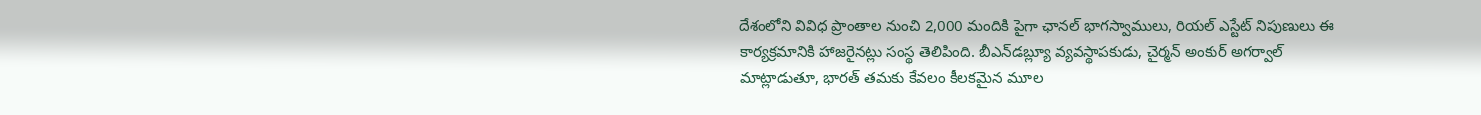దేశంలోని వివిధ ప్రాంతాల నుంచి 2,000 మందికి పైగా ఛానల్ భాగస్వాములు, రియల్ ఎస్టేట్ నిపుణులు ఈ కార్యక్రమానికి హాజరైనట్లు సంస్థ తెలిపింది. బీఎన్‌డబ్ల్యూ వ్యవస్థాపకుడు, చైర్మన్ అంకుర్ అగర్వాల్ మాట్లాడుతూ, భారత్ తమకు కేవలం కీలకమైన మూల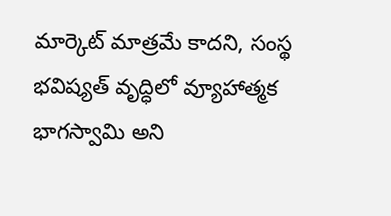మార్కెట్ మాత్రమే కాదని, సంస్థ భవిష్యత్ వృద్ధిలో వ్యూహాత్మక భాగస్వామి అని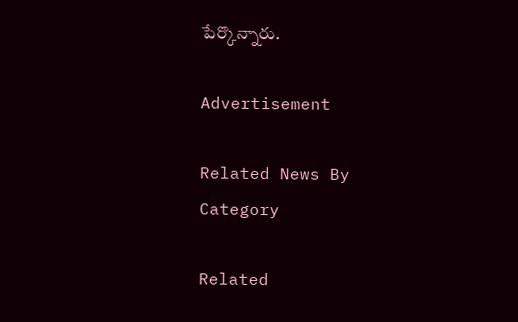పేర్కొన్నారు.

Advertisement

Related News By Category

Related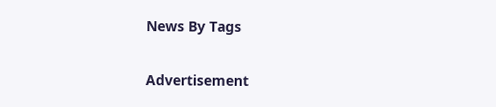News By Tags

Advertisement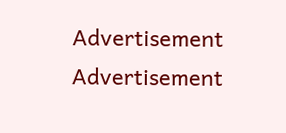Advertisement
Advertisement